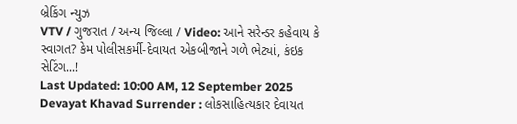બ્રેકિંગ ન્યુઝ
VTV / ગુજરાત / અન્ય જિલ્લા / Video: આને સરેન્ડર કહેવાય કે સ્વાગત? કેમ પોલીસકર્મી-દેવાયત એકબીજાને ગળે ભેટ્યાં, કંઇક સેટિંગ...!
Last Updated: 10:00 AM, 12 September 2025
Devayat Khavad Surrender : લોકસાહિત્યકાર દેવાયત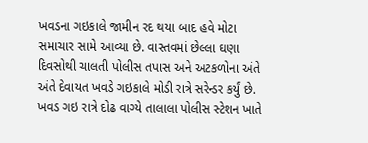ખવડના ગઇકાલે જામીન રદ થયા બાદ હવે મોટા સમાચાર સામે આવ્યા છે. વાસ્તવમાં છેલ્લા ઘણા દિવસોથી ચાલતી પોલીસ તપાસ અને અટકળોના અંતે અંતે દેવાયત ખવડે ગઇકાલે મોડી રાત્રે સરેન્ડર કર્યું છે. ખવડ ગઇ રાત્રે દોઢ વાગ્યે તાલાલા પોલીસ સ્ટેશન ખાતે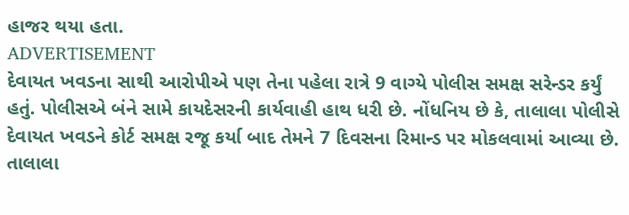હાજર થયા હતા.
ADVERTISEMENT
દેવાયત ખવડના સાથી આરોપીએ પણ તેના પહેલા રાત્રે 9 વાગ્યે પોલીસ સમક્ષ સરેન્ડર કર્યું હતું. પોલીસએ બંને સામે કાયદેસરની કાર્યવાહી હાથ ધરી છે. નોંધનિય છે કે, તાલાલા પોલીસે દેવાયત ખવડને કોર્ટ સમક્ષ રજૂ કર્યા બાદ તેમને 7 દિવસના રિમાન્ડ પર મોકલવામાં આવ્યા છે.
તાલાલા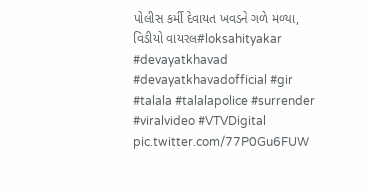પોલીસ કર્મી દેવાયત ખવડને ગળે મળ્યા, વિડીયો વાયરલ#loksahityakar #devayatkhavad #devayatkhavadofficial #gir #talala #talalapolice #surrender #viralvideo #VTVDigital pic.twitter.com/77P0Gu6FUW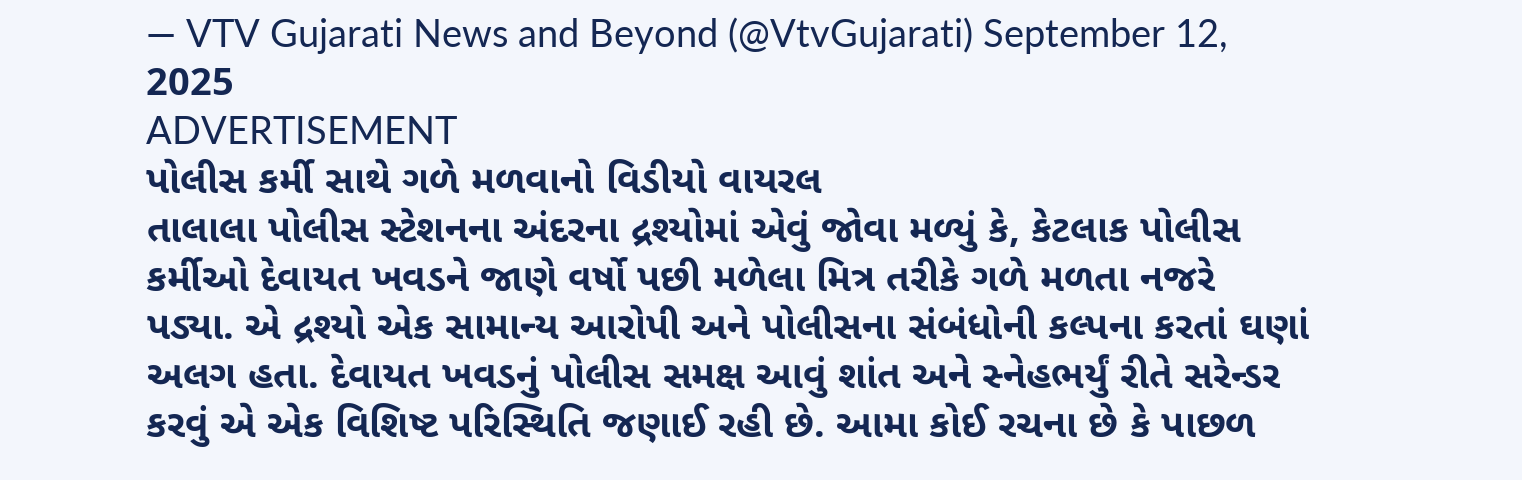— VTV Gujarati News and Beyond (@VtvGujarati) September 12, 2025
ADVERTISEMENT
પોલીસ કર્મી સાથે ગળે મળવાનો વિડીયો વાયરલ
તાલાલા પોલીસ સ્ટેશનના અંદરના દ્રશ્યોમાં એવું જોવા મળ્યું કે, કેટલાક પોલીસ કર્મીઓ દેવાયત ખવડને જાણે વર્ષો પછી મળેલા મિત્ર તરીકે ગળે મળતા નજરે પડ્યા. એ દ્રશ્યો એક સામાન્ય આરોપી અને પોલીસના સંબંધોની કલ્પના કરતાં ઘણાં અલગ હતા. દેવાયત ખવડનું પોલીસ સમક્ષ આવું શાંત અને સ્નેહભર્યું રીતે સરેન્ડર કરવું એ એક વિશિષ્ટ પરિસ્થિતિ જણાઈ રહી છે. આમા કોઈ રચના છે કે પાછળ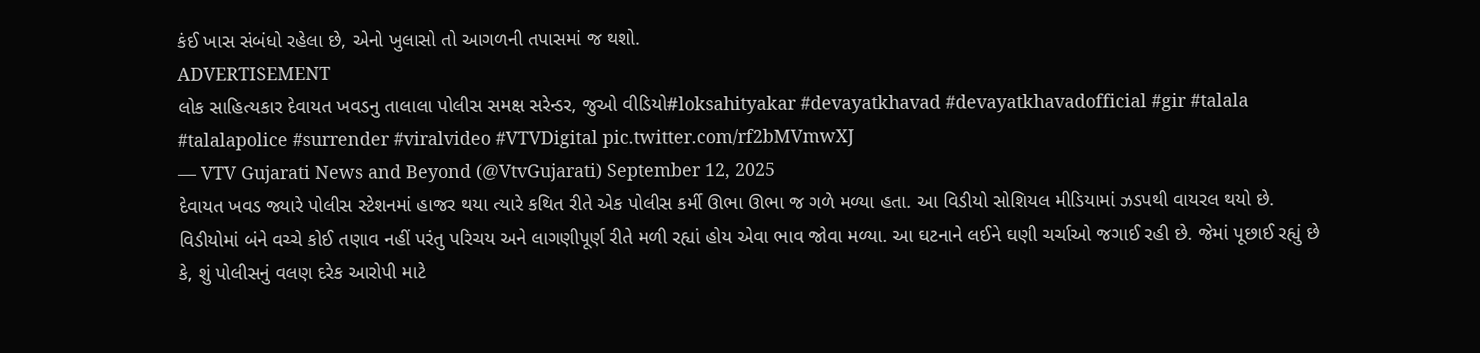કંઈ ખાસ સંબંધો રહેલા છે, એનો ખુલાસો તો આગળની તપાસમાં જ થશો.
ADVERTISEMENT
લોક સાહિત્યકાર દેવાયત ખવડનુ તાલાલા પોલીસ સમક્ષ સરેન્ડર, જુઓ વીડિયો#loksahityakar #devayatkhavad #devayatkhavadofficial #gir #talala #talalapolice #surrender #viralvideo #VTVDigital pic.twitter.com/rf2bMVmwXJ
— VTV Gujarati News and Beyond (@VtvGujarati) September 12, 2025
દેવાયત ખવડ જ્યારે પોલીસ સ્ટેશનમાં હાજર થયા ત્યારે કથિત રીતે એક પોલીસ કર્મી ઊભા ઊભા જ ગળે મળ્યા હતા. આ વિડીયો સોશિયલ મીડિયામાં ઝડપથી વાયરલ થયો છે. વિડીયોમાં બંને વચ્ચે કોઈ તણાવ નહીં પરંતુ પરિચય અને લાગણીપૂર્ણ રીતે મળી રહ્યાં હોય એવા ભાવ જોવા મળ્યા. આ ઘટનાને લઈને ઘણી ચર્ચાઓ જગાઈ રહી છે. જેમાં પૂછાઈ રહ્યું છે કે, શું પોલીસનું વલણ દરેક આરોપી માટે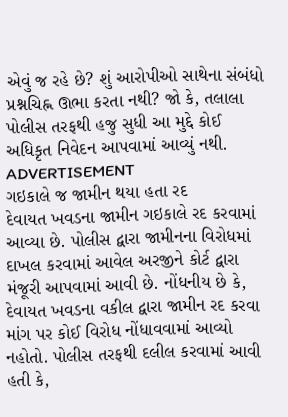એવું જ રહે છે? શું આરોપીઓ સાથેના સંબંધો પ્રશ્નચિહ્ન ઊભા કરતા નથી? જો કે, તલાલા પોલીસ તરફથી હજુ સુધી આ મુદ્દે કોઈ અધિકૃત નિવેદન આપવામાં આવ્યું નથી.
ADVERTISEMENT
ગઇકાલે જ જામીન થયા હતા રદ
દેવાયત ખવડના જામીન ગઇકાલે રદ કરવામાં આવ્યા છે. પોલીસ દ્વારા જામીનના વિરોધમાં દાખલ કરવામાં આવેલ અરજીને કોર્ટ દ્વારા મંજૂરી આપવામાં આવી છે. નોંધનીય છે કે, દેવાયત ખવડના વકીલ દ્વારા જામીન રદ કરવા માંગ પર કોઈ વિરોધ નોંધાવવામાં આવ્યો નહોતો. પોલીસ તરફથી દલીલ કરવામાં આવી હતી કે,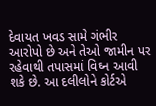દેવાયત ખવડ સામે ગંભીર આરોપો છે અને તેઓ જામીન પર રહેવાથી તપાસમાં વિઘ્ન આવી શકે છે. આ દલીલોને કોર્ટએ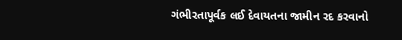ગંભીરતાપૂર્વક લઈ દેવાયતના જામીન રદ કરવાનો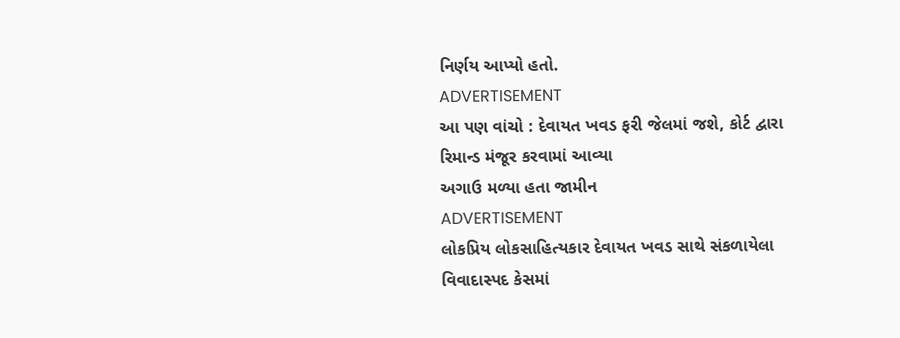નિર્ણય આપ્યો હતો.
ADVERTISEMENT
આ પણ વાંચો : દેવાયત ખવડ ફરી જેલમાં જશે, કોર્ટ દ્વારા રિમાન્ડ મંજૂર કરવામાં આવ્યા
અગાઉ મળ્યા હતા જામીન
ADVERTISEMENT
લોકપ્રિય લોકસાહિત્યકાર દેવાયત ખવડ સાથે સંકળાયેલા વિવાદાસ્પદ કેસમાં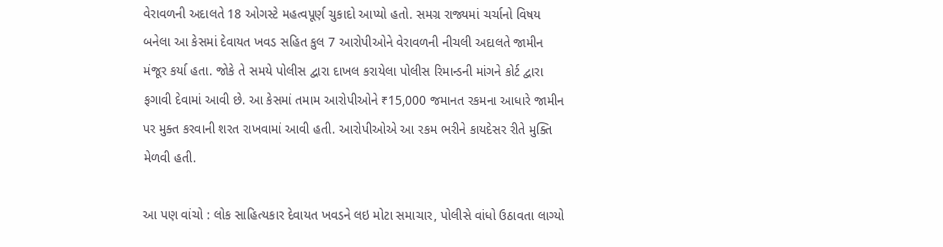વેરાવળની અદાલતે 18 ઓગસ્ટે મહત્વપૂર્ણ ચુકાદો આપ્યો હતો. સમગ્ર રાજ્યમાં ચર્ચાનો વિષય બનેલા આ કેસમાં દેવાયત ખવડ સહિત કુલ 7 આરોપીઓને વેરાવળની નીચલી અદાલતે જામીન મંજૂર કર્યા હતા. જોકે તે સમયે પોલીસ દ્વારા દાખલ કરાયેલા પોલીસ રિમાન્ડની માંગને કોર્ટ દ્વારા ફગાવી દેવામાં આવી છે. આ કેસમાં તમામ આરોપીઓને ₹15,000 જમાનત રકમના આધારે જામીન પર મુક્ત કરવાની શરત રાખવામાં આવી હતી. આરોપીઓએ આ રકમ ભરીને કાયદેસર રીતે મુક્તિ મેળવી હતી.

આ પણ વાંચો : લોક સાહિત્યકાર દેવાયત ખવડને લઇ મોટા સમાચાર, પોલીસે વાંધો ઉઠાવતા લાગ્યો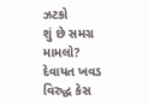ઝટકો
શું છે સમગ્ર મામલો?
દેવાયત ખવડ વિરુદ્ધ કેસ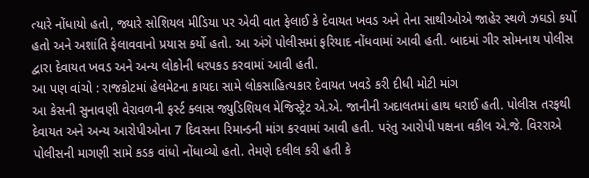ત્યારે નોંધાયો હતો, જ્યારે સોશિયલ મીડિયા પર એવી વાત ફેલાઈ કે દેવાયત ખવડ અને તેના સાથીઓએ જાહેર સ્થળે ઝઘડો કર્યો હતો અને અશાંતિ ફેલાવવાનો પ્રયાસ કર્યો હતો. આ અંગે પોલીસમાં ફરિયાદ નોંધવામાં આવી હતી. બાદમાં ગીર સોમનાથ પોલીસ દ્વારા દેવાયત ખવડ અને અન્ય લોકોની ધરપકડ કરવામાં આવી હતી.
આ પણ વાંચો : રાજકોટમાં હેલમેટના કાયદા સામે લોકસાહિત્યકાર દેવાયત ખવડે કરી દીધી મોટી માંગ
આ કેસની સુનાવણી વેરાવળની ફર્સ્ટ ક્લાસ જ્યુડિશિયલ મેજિસ્ટ્રેટ એ.એ. જાનીની અદાલતમાં હાથ ધરાઈ હતી. પોલીસ તરફથી દેવાયત અને અન્ય આરોપીઓના 7 દિવસના રિમાન્ડની માંગ કરવામાં આવી હતી. પરંતુ આરોપી પક્ષના વકીલ એ.જે. વિરરાએ પોલીસની માગણી સામે કડક વાંધો નોંધાવ્યો હતો. તેમણે દલીલ કરી હતી કે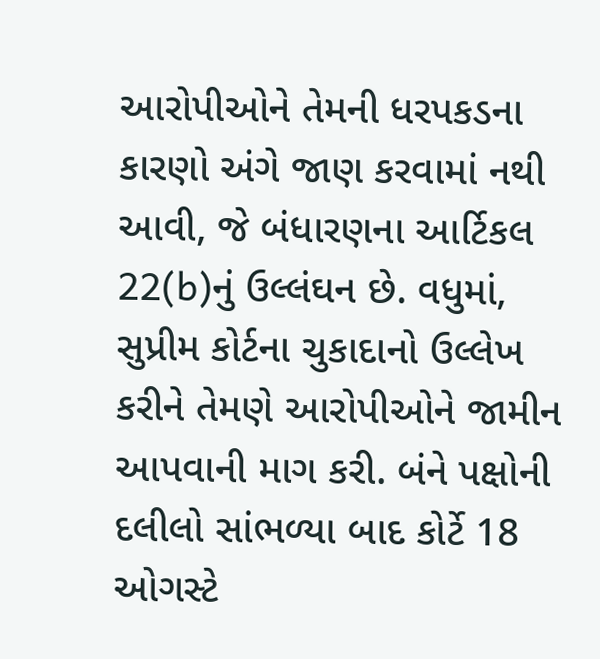આરોપીઓને તેમની ધરપકડના કારણો અંગે જાણ કરવામાં નથી આવી, જે બંધારણના આર્ટિકલ 22(b)નું ઉલ્લંઘન છે. વધુમાં, સુપ્રીમ કોર્ટના ચુકાદાનો ઉલ્લેખ કરીને તેમણે આરોપીઓને જામીન આપવાની માગ કરી. બંને પક્ષોની દલીલો સાંભળ્યા બાદ કોર્ટે 18 ઓગસ્ટે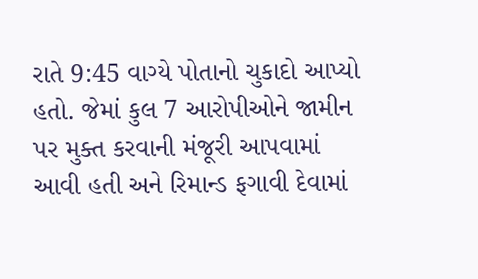રાતે 9:45 વાગ્યે પોતાનો ચુકાદો આપ્યો હતો. જેમાં કુલ 7 આરોપીઓને જામીન પર મુક્ત કરવાની મંજૂરી આપવામાં આવી હતી અને રિમાન્ડ ફગાવી દેવામાં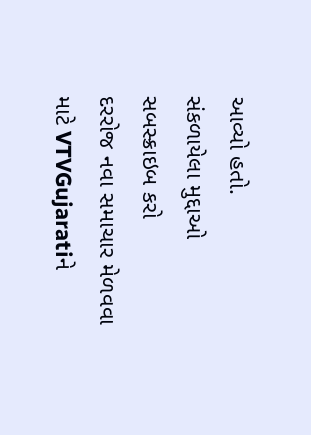આવ્યો હતો.
સંકળાયેલા મુદ્દાઓ
સબસ્ક્રાઇબ કરો
દરરોજ નવા સમાચાર મેળવવા માટે VTVGujaratiને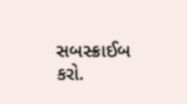સબસ્ક્રાઈબ કરો.